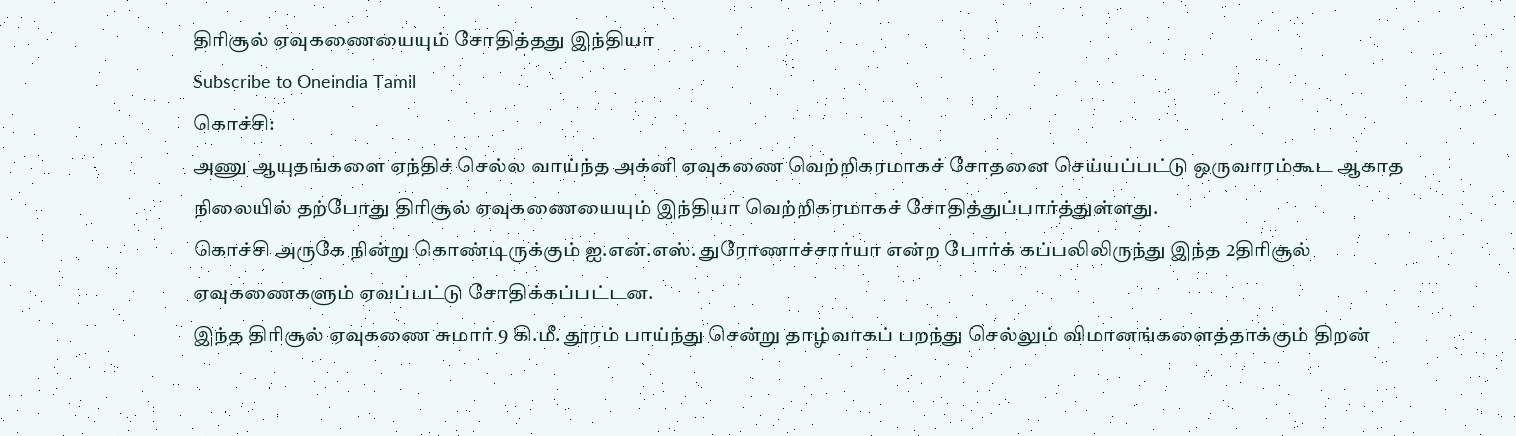திரிசூல் ஏவுகணையையும் சோதித்தது இந்தியா
Subscribe to Oneindia Tamil
கொச்சி:
அணு ஆயுதங்களை ஏந்திச் செல்ல வாய்ந்த அக்னி ஏவுகணை வெற்றிகரமாகச் சோதனை செய்யப்பட்டு ஒருவாரம்கூட ஆகாத நிலையில் தற்போது திரிசூல் ஏவுகணையையும் இந்தியா வெற்றிகரமாகச் சோதித்துப்பார்த்துள்ளது.
கொச்சி அருகே நின்று கொண்டிருக்கும் ஐ.என்.எஸ். துரோணாச்சார்யா என்ற போர்க் கப்பலிலிருந்து இந்த 2திரிசூல் ஏவுகணைகளும் ஏவப்பட்டு சோதிக்கப்பட்டன.
இந்த திரிசூல் ஏவுகணை சுமார் 9 கி.மீ. தூரம் பாய்ந்து சென்று தாழ்வாகப் பறந்து செல்லும் விமானங்களைத்தாக்கும் திறன்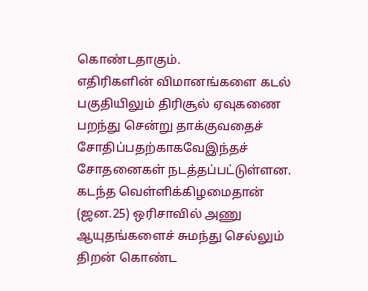கொண்டதாகும்.
எதிரிகளின் விமானங்களை கடல் பகுதியிலும் திரிசூல் ஏவுகணை பறந்து சென்று தாக்குவதைச் சோதிப்பதற்காகவேஇந்தச் சோதனைகள் நடத்தப்பட்டுள்ளன.
கடந்த வெள்ளிக்கிழமைதான் (ஜன.25) ஒரிசாவில் அணு ஆயுதங்களைச் சுமந்து செல்லும் திறன் கொண்ட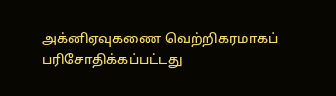அக்னிஏவுகணை வெற்றிகரமாகப் பரிசோதிக்கப்பட்டது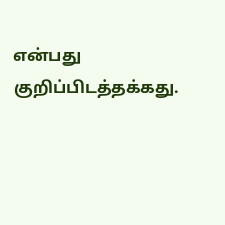என்பது குறிப்பிடத்தக்கது.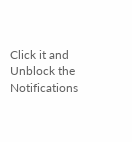Click it and Unblock the Notifications